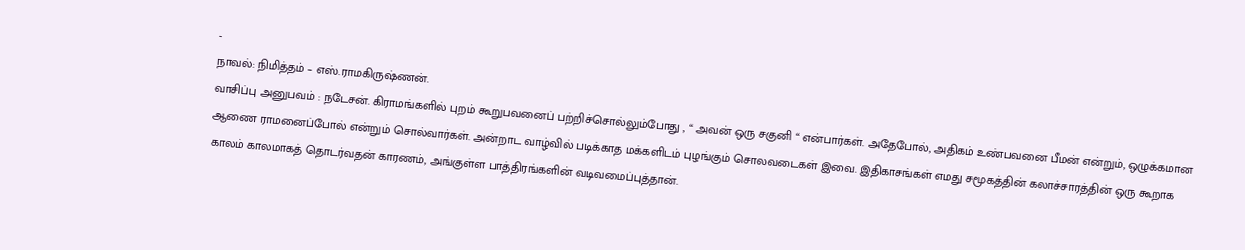-
நாவல்: நிமித்தம் – எஸ்.ராமகிருஷ்ணன்.
வாசிப்பு அனுபவம் : நடேசன். கிராமங்களில் புறம் கூறுபவனைப் பற்றிச்சொல்லும்போது , “ அவன் ஒரு சகுனி “ என்பார்கள். அதேபோல், அதிகம் உண்பவனை பீமன் என்றும், ஒழுக்கமான ஆணை ராமனைப்போல் என்றும் சொல்வார்கள். அன்றாட வாழ்வில் படிக்காத மக்களிடம் புழங்கும் சொலவடைகள் இவை. இதிகாசங்கள் எமது சமூகத்தின் கலாச்சாரத்தின் ஒரு கூறாக காலம் காலமாகத் தொடர்வதன் காரணம், அங்குள்ள பாத்திரங்களின் வடிவமைப்புத்தான்.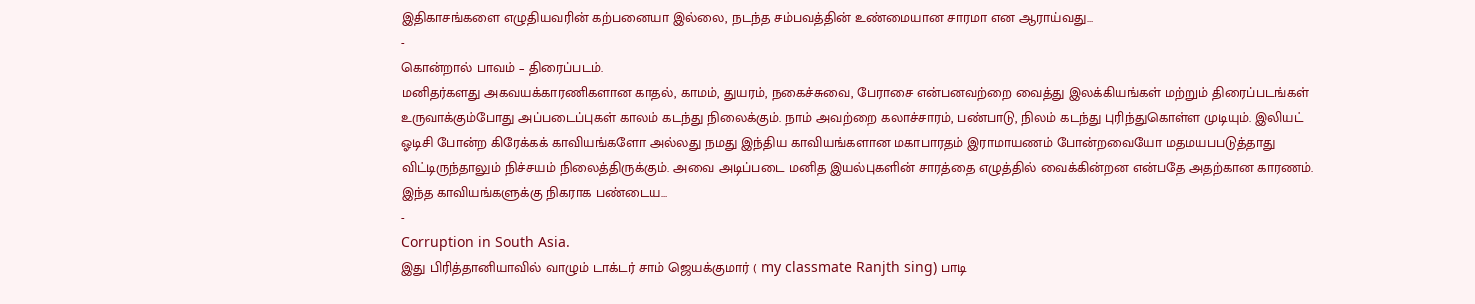இதிகாசங்களை எழுதியவரின் கற்பனையா இல்லை, நடந்த சம்பவத்தின் உண்மையான சாரமா என ஆராய்வது…
-
கொன்றால் பாவம் – திரைப்படம்.
மனிதர்களது அகவயக்காரணிகளான காதல், காமம், துயரம், நகைச்சுவை, பேராசை என்பனவற்றை வைத்து இலக்கியங்கள் மற்றும் திரைப்படங்கள் உருவாக்கும்போது அப்படைப்புகள் காலம் கடந்து நிலைக்கும். நாம் அவற்றை கலாச்சாரம், பண்பாடு, நிலம் கடந்து புரிந்துகொள்ள முடியும். இலியட் ஓடிசி போன்ற கிரேக்கக் காவியங்களோ அல்லது நமது இந்திய காவியங்களான மகாபாரதம் இராமாயணம் போன்றவையோ மதமயபபடுத்தாது விட்டிருந்தாலும் நிச்சயம் நிலைத்திருக்கும். அவை அடிப்படை மனித இயல்புகளின் சாரத்தை எழுத்தில் வைக்கின்றன என்பதே அதற்கான காரணம். இந்த காவியங்களுக்கு நிகராக பண்டைய…
-
Corruption in South Asia.
இது பிரித்தானியாவில் வாழும் டாக்டர் சாம் ஜெயக்குமார் ( my classmate Ranjth sing) பாடி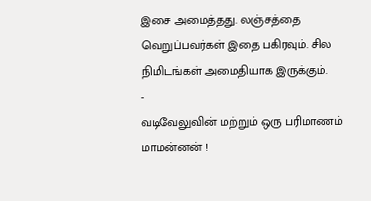இசை அமைத்தது. லஞ்சத்தை வெறுப்பவர்கள் இதை பகிரவும். சில நிமிடங்கள் அமைதியாக இருக்கும்.
-
வடிவேலுவின் மற்றும் ஒரு பரிமாணம் மாமன்னன் !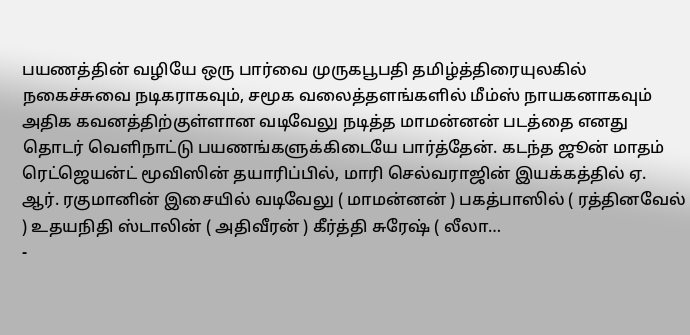பயணத்தின் வழியே ஒரு பார்வை முருகபூபதி தமிழ்த்திரையுலகில் நகைச்சுவை நடிகராகவும், சமூக வலைத்தளங்களில் மீம்ஸ் நாயகனாகவும் அதிக கவனத்திற்குள்ளான வடிவேலு நடித்த மாமன்னன் படத்தை எனது தொடர் வெளிநாட்டு பயணங்களுக்கிடையே பார்த்தேன். கடந்த ஜூன் மாதம் ரெட்ஜெயன்ட் மூவிஸின் தயாரிப்பில், மாரி செல்வராஜின் இயக்கத்தில் ஏ. ஆர். ரகுமானின் இசையில் வடிவேலு ( மாமன்னன் ) பகத்பாஸில் ( ரத்தினவேல் ) உதயநிதி ஸ்டாலின் ( அதிவீரன் ) கீர்த்தி சுரேஷ் ( லீலா…
-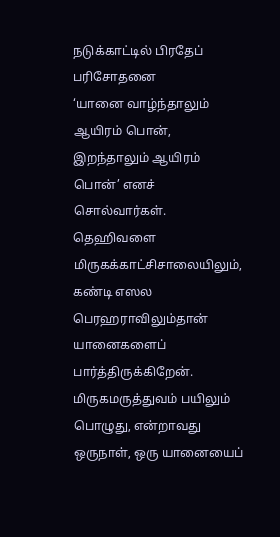நடுக்காட்டில் பிரதேப் பரிசோதனை
‘யானை வாழ்ந்தாலும் ஆயிரம் பொன், இறந்தாலும் ஆயிரம் பொன்’ எனச் சொல்வார்கள். தெஹிவளை மிருகக்காட்சிசாலையிலும், கண்டி எஸல பெரஹராவிலும்தான் யானைகளைப் பார்த்திருக்கிறேன். மிருகமருத்துவம் பயிலும் பொழுது, என்றாவது ஒருநாள், ஒரு யானையைப்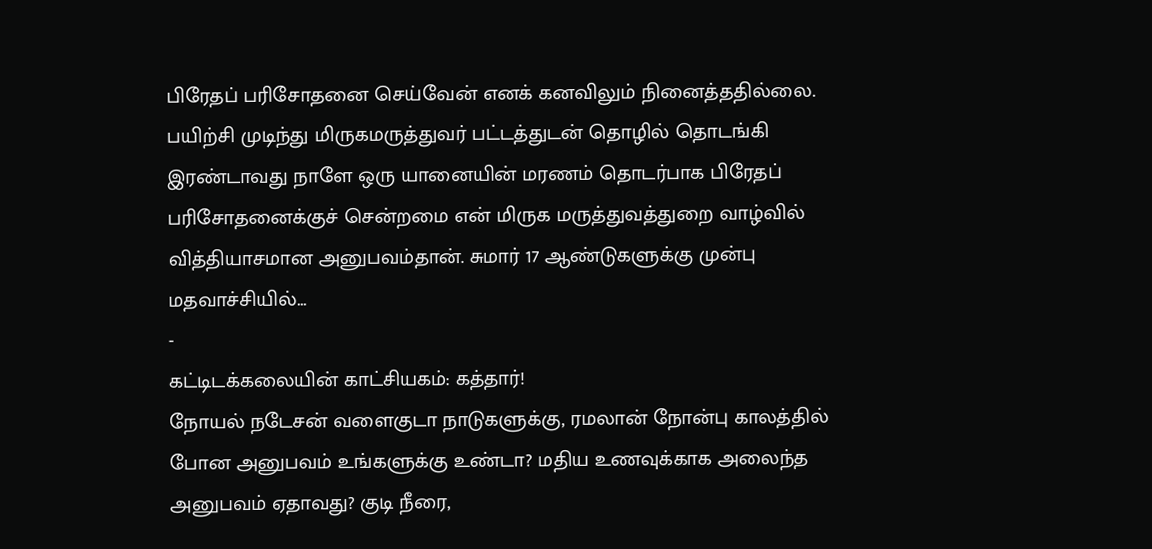பிரேதப் பரிசோதனை செய்வேன் எனக் கனவிலும் நினைத்ததில்லை. பயிற்சி முடிந்து மிருகமருத்துவர் பட்டத்துடன் தொழில் தொடங்கி இரண்டாவது நாளே ஒரு யானையின் மரணம் தொடர்பாக பிரேதப் பரிசோதனைக்குச் சென்றமை என் மிருக மருத்துவத்துறை வாழ்வில் வித்தியாசமான அனுபவம்தான். சுமார் 17 ஆண்டுகளுக்கு முன்பு மதவாச்சியில்…
-
கட்டிடக்கலையின் காட்சியகம்: கத்தார்!
நோயல் நடேசன் வளைகுடா நாடுகளுக்கு, ரமலான் நோன்பு காலத்தில் போன அனுபவம் உங்களுக்கு உண்டா? மதிய உணவுக்காக அலைந்த அனுபவம் ஏதாவது? குடி நீரை,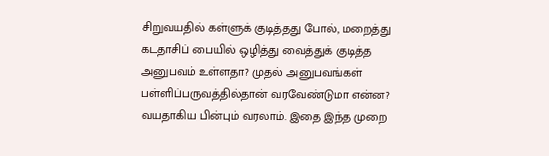சிறுவயதில் கள்ளுக் குடித்தது போல், மறைத்து கடதாசிப் பையில் ஒழித்து வைத்துக் குடித்த அனுபவம் உள்ளதா? முதல் அனுபவங்கள் பள்ளிப்பருவத்தில்தான் வரவேண்டுமா என்ன? வயதாகிய பின்பும் வரலாம். இதை இந்த முறை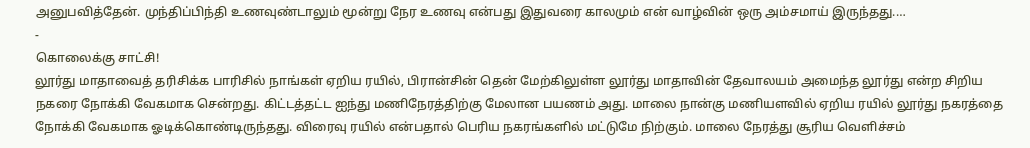அனுபவித்தேன். முந்திப்பிந்தி உணவுண்டாலும் மூன்று நேர உணவு என்பது இதுவரை காலமும் என் வாழ்வின் ஒரு அம்சமாய் இருந்தது.…
-
கொலைக்கு சாட்சி!
லூர்து மாதாவைத் தரிசிக்க பாரிசில் நாங்கள் ஏறிய ரயில், பிரான்சின் தென் மேற்கிலுள்ள லூர்து மாதாவின் தேவாலயம் அமைந்த லூர்து என்ற சிறிய நகரை நோக்கி வேகமாக சென்றது. கிட்டத்தட்ட ஐந்து மணிநேரத்திற்கு மேலான பயணம் அது. மாலை நான்கு மணியளவில் ஏறிய ரயில் லூர்து நகரத்தை நோக்கி வேகமாக ஓடிக்கொண்டிருந்தது. விரைவு ரயில் என்பதால் பெரிய நகரங்களில் மட்டுமே நிற்கும். மாலை நேரத்து சூரிய வெளிச்சம்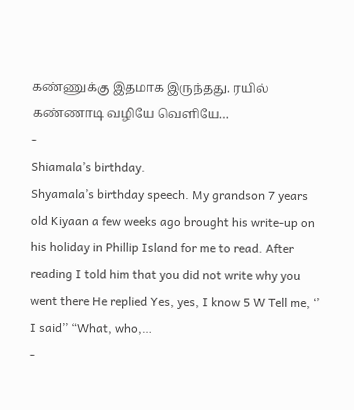கண்ணுக்கு இதமாக இருந்தது. ரயில் கண்ணாடி வழியே வெளியே…
-
Shiamala’s birthday.
Shyamala’s birthday speech. My grandson 7 years old Kiyaan a few weeks ago brought his write-up on his holiday in Phillip Island for me to read. After reading I told him that you did not write why you went there He replied Yes, yes, I know 5 W Tell me, ‘’ I said’’ “What, who,…
-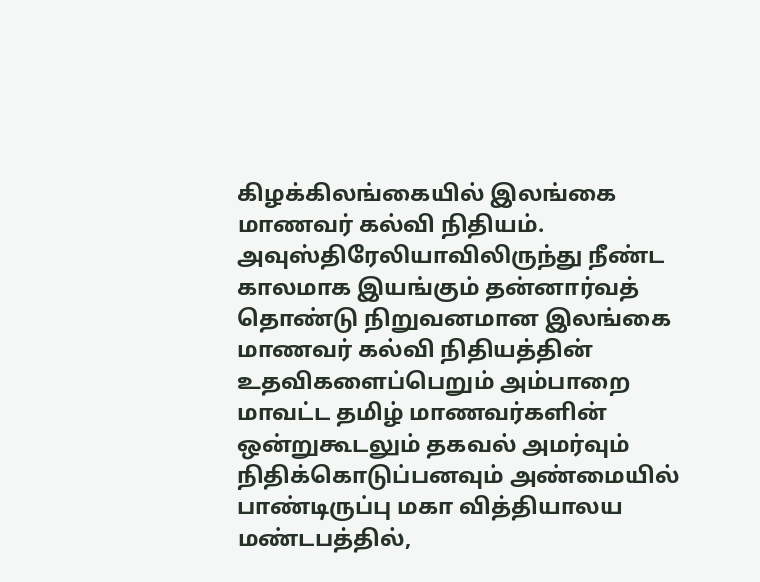கிழக்கிலங்கையில் இலங்கை மாணவர் கல்வி நிதியம்.
அவுஸ்திரேலியாவிலிருந்து நீண்ட காலமாக இயங்கும் தன்னார்வத் தொண்டு நிறுவனமான இலங்கை மாணவர் கல்வி நிதியத்தின் உதவிகளைப்பெறும் அம்பாறை மாவட்ட தமிழ் மாணவர்களின் ஒன்றுகூடலும் தகவல் அமர்வும் நிதிக்கொடுப்பனவும் அண்மையில் பாண்டிருப்பு மகா வித்தியாலய மண்டபத்தில்,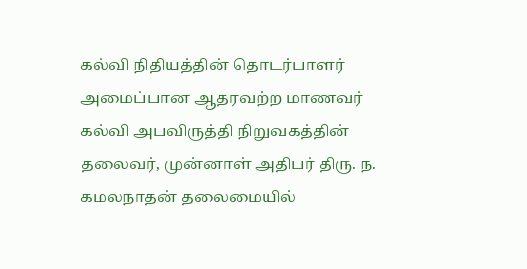கல்வி நிதியத்தின் தொடர்பாளர் அமைப்பான ஆதரவற்ற மாணவர் கல்வி அபவிருத்தி நிறுவகத்தின் தலைவர், முன்னாள் அதிபர் திரு. ந. கமலநாதன் தலைமையில்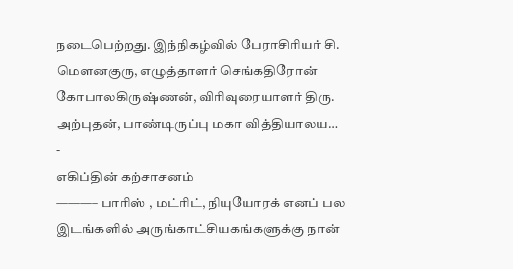நடைபெற்றது. இந்நிகழ்வில் பேராசிரியர் சி. மௌனகுரு, எழுத்தாளர் செங்கதிரோன் கோபாலகிருஷ்ணன், விரிவுரையாளர் திரு. அற்புதன், பாண்டிருப்பு மகா வித்தியாலய…
-
எகிப்தின் கற்சாசனம்
———– பாரிஸ் , மட்ரிட், நியுயோரக் எனப் பல இடங்களில் அருங்காட்சியகங்களுக்கு நான்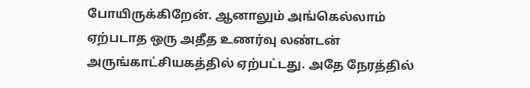போயிருக்கிறேன். ஆனாலும் அங்கெல்லாம் ஏற்படாத ஒரு அதீத உணர்வு லண்டன் அருங்காட்சியகத்தில் ஏற்பட்டது. அதே நேரத்தில்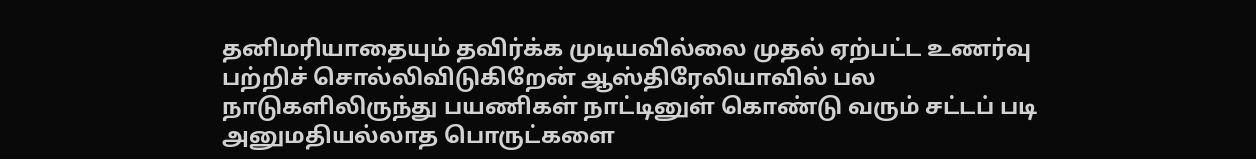தனிமரியாதையும் தவிர்க்க முடியவில்லை முதல் ஏற்பட்ட உணர்வு பற்றிச் சொல்லிவிடுகிறேன் ஆஸ்திரேலியாவில் பல நாடுகளிலிருந்து பயணிகள் நாட்டினுள் கொண்டு வரும் சட்டப் படி அனுமதியல்லாத பொருட்களை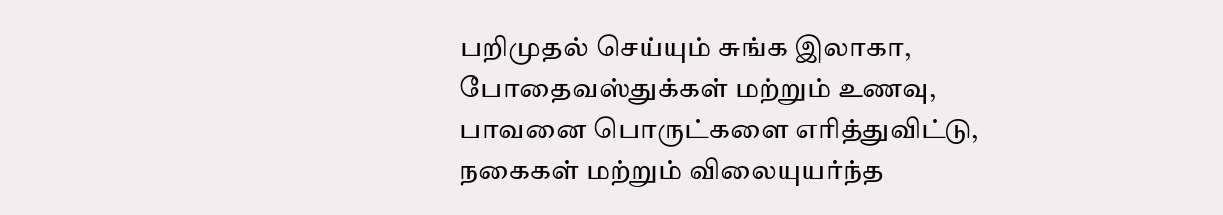பறிமுதல் செய்யும் சுங்க இலாகா, போதைவஸ்துக்கள் மற்றும் உணவு, பாவனை பொருட்களை எரித்துவிட்டு, நகைகள் மற்றும் விலையுயர்ந்த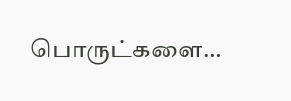பொருட்களை…